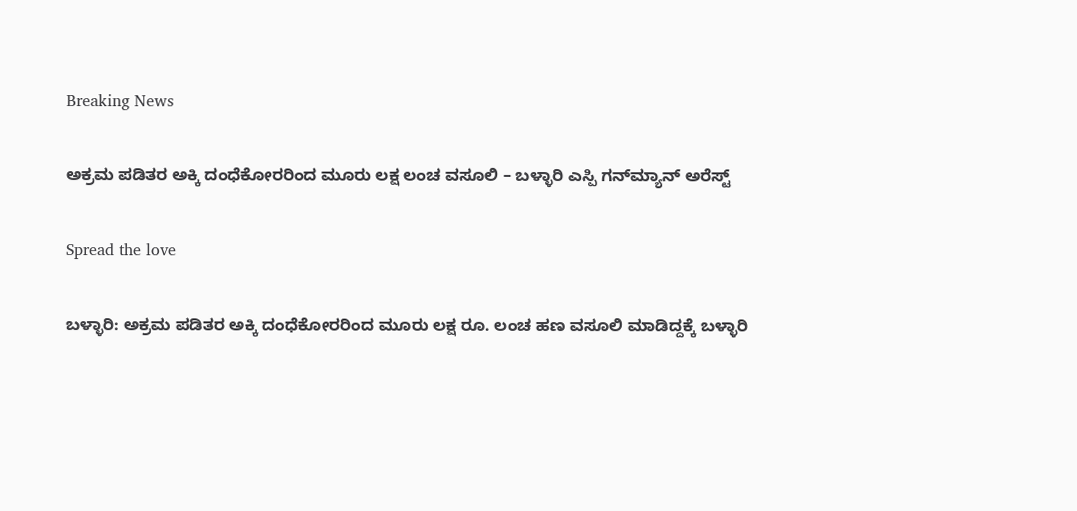Breaking News

ಅಕ್ರಮ ಪಡಿತರ ಅಕ್ಕಿ ದಂಧೆಕೋರರಿಂದ ಮೂರು ಲಕ್ಷ ಲಂಚ ವಸೂಲಿ – ಬಳ್ಳಾರಿ ಎಸ್ಪಿ ಗನ್‌ಮ್ಯಾನ್ ಅರೆಸ್ಟ್

Spread the love

ಬಳ್ಳಾರಿ: ಅಕ್ರಮ ಪಡಿತರ ಅಕ್ಕಿ ದಂಧೆಕೋರರಿಂದ ಮೂರು ಲಕ್ಷ ರೂ. ಲಂಚ ಹಣ ವಸೂಲಿ ಮಾಡಿದ್ದಕ್ಕೆ ಬಳ್ಳಾರಿ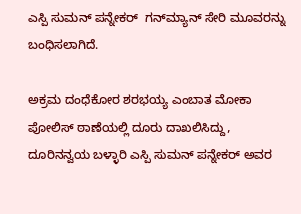ಎಸ್ಪಿ ಸುಮನ್ ಪನ್ನೇಕರ್  ಗನ್‌ಮ್ಯಾನ್ ಸೇರಿ ಮೂವರನ್ನು ಬಂಧಿಸಲಾಗಿದೆ.

ಅಕ್ರಮ ದಂಧೆಕೋರ ಶರಭಯ್ಯ ಎಂಬಾತ ಮೋಕಾ ಪೋಲಿಸ್ ಠಾಣೆಯಲ್ಲಿ ದೂರು ದಾಖಲಿಸಿದ್ದು, ದೂರಿನನ್ವಯ ಬಳ್ಳಾರಿ ಎಸ್ಪಿ ಸುಮನ್ ಪನ್ನೇಕರ್ ಅವರ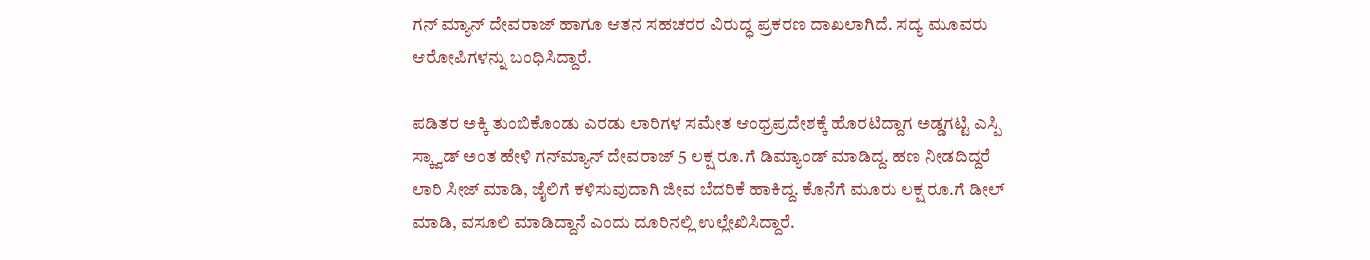ಗನ್ ಮ್ಯಾನ್ ದೇವರಾಜ್ ಹಾಗೂ ಆತನ ಸಹಚರರ ವಿರುದ್ಧ ಪ್ರಕರಣ ದಾಖಲಾಗಿದೆ. ಸದ್ಯ ಮೂವರು ಆರೋಪಿಗಳನ್ನು ಬಂಧಿಸಿದ್ದಾರೆ.

ಪಡಿತರ ಅಕ್ಕಿ ತುಂಬಿಕೊಂಡು ಎರಡು ಲಾರಿಗಳ ಸಮೇತ ಆಂಧ್ರಪ್ರದೇಶಕ್ಕೆ ಹೊರಟಿದ್ದಾಗ ಅಡ್ಡಗಟ್ಟಿ ಎಸ್ಪಿ ಸ್ಕ್ವಾಡ್ ಅಂತ ಹೇಳಿ ಗನ್‌ಮ್ಯಾನ್ ದೇವರಾಜ್ 5 ಲಕ್ಷ ರೂ.ಗೆ ಡಿಮ್ಯಾಂಡ್ ಮಾಡಿದ್ದ. ಹಣ ನೀಡದಿದ್ದರೆ ಲಾರಿ ಸೀಜ್ ಮಾಡಿ, ಜೈಲಿಗೆ ಕಳಿಸುವುದಾಗಿ ಜೀವ ಬೆದರಿಕೆ ಹಾಕಿದ್ದ. ಕೊನೆಗೆ ಮೂರು ಲಕ್ಷ ರೂ.ಗೆ ಡೀಲ್ ಮಾಡಿ, ವಸೂಲಿ ಮಾಡಿದ್ದಾನೆ ಎಂದು ದೂರಿನಲ್ಲಿ ಉಲ್ಲೇಖಿಸಿದ್ದಾರೆ.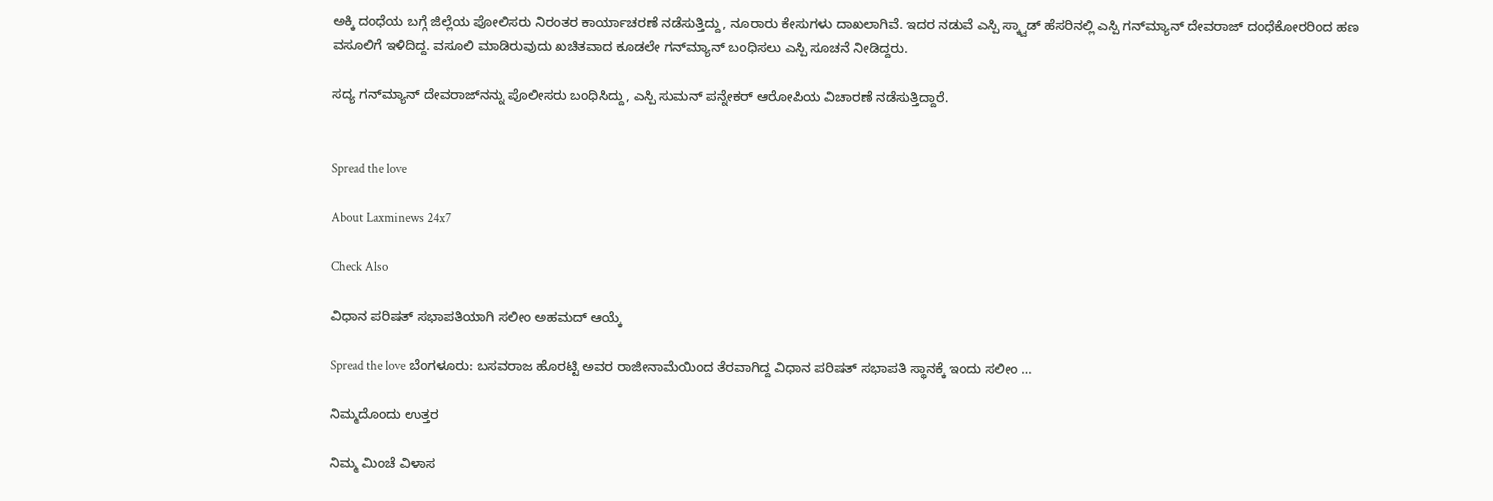ಅಕ್ಕಿ ದಂಧೆಯ ಬಗ್ಗೆ ಜಿಲ್ಲೆಯ ಪೋಲಿಸರು ನಿರಂತರ ಕಾರ್ಯಾಚರಣೆ ನಡೆಸುತ್ತಿದ್ದು, ನೂರಾರು ಕೇಸುಗಳು ದಾಖಲಾಗಿವೆ. ಇದರ ನಡುವೆ ಎಸ್ಪಿ ಸ್ಕ್ವಾಡ್ ಹೆಸರಿನಲ್ಲಿ ಎಸ್ಪಿ ಗನ್‌ಮ್ಯಾನ್ ದೇವರಾಜ್ ದಂಧೆಕೋರರಿಂದ ಹಣ ವಸೂಲಿಗೆ ಇಳಿದಿದ್ದ. ವಸೂಲಿ ಮಾಡಿರುವುದು ಖಚಿತವಾದ ಕೂಡಲೇ ಗನ್‌ಮ್ಯಾನ್ ಬಂಧಿಸಲು ಎಸ್ಪಿ ಸೂಚನೆ ನೀಡಿದ್ದರು.

ಸದ್ಯ ಗನ್‌ಮ್ಯಾನ್ ದೇವರಾಜ್‌ನನ್ನು ಪೊಲೀಸರು ಬಂಧಿಸಿದ್ದು, ಎಸ್ಪಿ ಸುಮನ್ ಪನ್ನೇಕರ್ ಆರೋಪಿಯ ವಿಚಾರಣೆ ನಡೆಸುತ್ತಿದ್ದಾರೆ.


Spread the love

About Laxminews 24x7

Check Also

ವಿಧಾನ ಪರಿಷತ್‌ ಸಭಾಪತಿಯಾಗಿ ಸಲೀಂ ಅಹಮದ್ ಆಯ್ಕೆ

Spread the love ಬೆಂಗಳೂರು: ಬಸವರಾಜ ಹೊರಟ್ಟಿ ಅವರ ರಾಜೀನಾಮೆಯಿಂದ ತೆರವಾಗಿದ್ದ ವಿಧಾನ ಪರಿಷತ್‌ ಸಭಾಪತಿ ಸ್ಥಾನಕ್ಕೆ ಇಂದು ಸಲೀಂ …

ನಿಮ್ಮದೊಂದು ಉತ್ತರ

ನಿಮ್ಮ ಮಿಂಚೆ ವಿಳಾಸ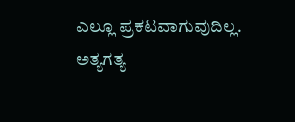ಎಲ್ಲೂ ಪ್ರಕಟವಾಗುವುದಿಲ್ಲ. ಅತ್ಯಗತ್ಯ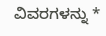ವಿವರಗಳನ್ನು *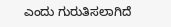ಎಂದು ಗುರುತಿಸಲಾಗಿದೆ